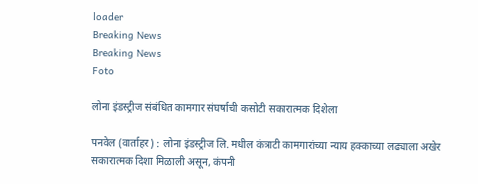loader
Breaking News
Breaking News
Foto

लोना इंडस्ट्रीज संबंधित कामगार संघर्षाची कसोटी सकारात्मक दिशेला

पनवेल (वार्ताहर) : लोना इंडस्ट्रीज लि. मधील कंत्राटी कामगारांच्या न्याय हक्काच्या लढ्याला अखेर सकारात्मक दिशा मिळाली असून, कंपनी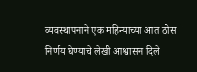व्यवस्थापनाने एक महिन्याच्या आत ठोस निर्णय घेण्याचे लेखी आश्वासन दिले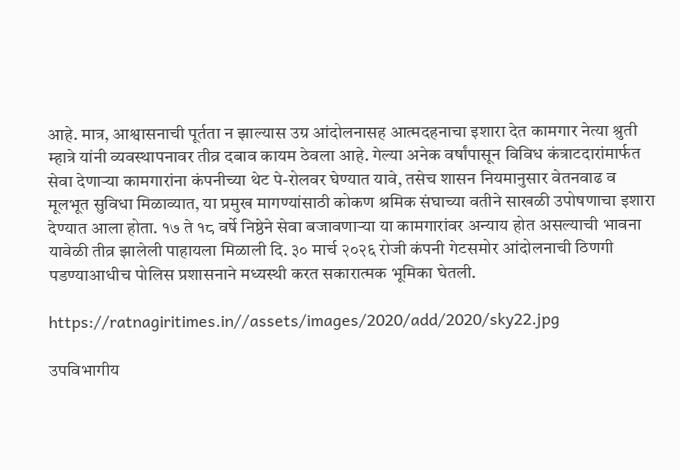आहे. मात्र, आश्वासनाची पूर्तता न झाल्यास उग्र आंदोलनासह आत्मदहनाचा इशारा देत कामगार नेत्या श्रुती म्हात्रे यांनी व्यवस्थापनावर तीव्र दबाव कायम ठेवला आहे. गेल्या अनेक वर्षांपासून विविध कंत्राटदारांमार्फत सेवा देणाऱ्या कामगारांना कंपनीच्या थेट पे-रोलवर घेण्यात यावे, तसेच शासन नियमानुसार वेतनवाढ व मूलभूत सुविधा मिळाव्यात, या प्रमुख मागण्यांसाठी कोकण श्रमिक संघाच्या वतीने साखळी उपोषणाचा इशारा देण्यात आला होता. १७ ते १८ वर्षे निष्ठेने सेवा बजावणाऱ्या या कामगारांवर अन्याय होत असल्याची भावना यावेळी तीव्र झालेली पाहायला मिळाली दि. ३० मार्च २०२६ रोजी कंपनी गेटसमोर आंदोलनाची ठिणगी पडण्याआधीच पोलिस प्रशासनाने मध्यस्थी करत सकारात्मक भूमिका घेतली.

https://ratnagiritimes.in//assets/images/2020/add/2020/sky22.jpg

उपविभागीय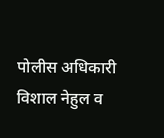पोलीस अधिकारी विशाल नेहुल व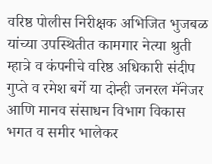वरिष्ठ पोलीस निरीक्षक अभिजित भुजबळ यांच्या उपस्थितीत कामगार नेत्या श्रुती म्हात्रे व कंपनीचे वरिष्ठ अधिकारी संदीप गुप्ते व रमेश बर्गे या दोन्ही जनरल मॅनेजर आणि मानव संसाधन विभाग विकास भगत व समीर भालेकर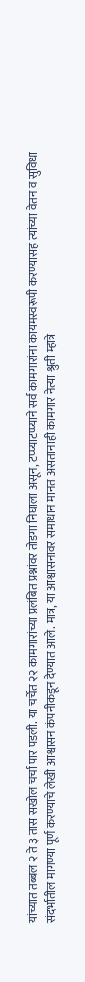यांच्यात तब्बल २ ते ३ तास सखोल चर्चा पार पडली. या चर्चेत २२ कामगारांच्या प्रलंबित प्रश्नांवर तोडगा निघाला असून, टप्प्याटप्प्याने सर्व कामगारांना कायमस्वरूपी करण्यासह त्यांच्या वेतन व सुविधा संदर्भातील मागण्या पूर्ण करण्याचे लेखी आश्वासन कंपनीकडून देण्यात आले. मात्र, या आश्वासनावर समाधान मानत असतानाही कामगार नेत्या श्रुती म्हात्रे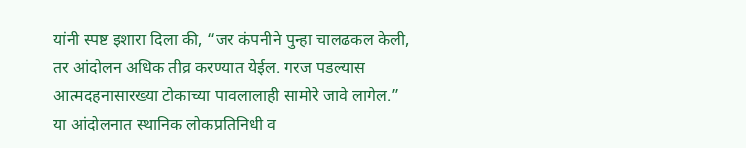यांनी स्पष्ट इशारा दिला की, “जर कंपनीने पुन्हा चालढकल केली, तर आंदोलन अधिक तीव्र करण्यात येईल. गरज पडल्यास आत्मदहनासारख्या टोकाच्या पावलालाही सामोरे जावे लागेल.” या आंदोलनात स्थानिक लोकप्रतिनिधी व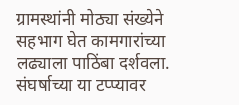ग्रामस्थांनी मोठ्या संख्येने सहभाग घेत कामगारांच्या लढ्याला पाठिंबा दर्शवला. संघर्षाच्या या टप्प्यावर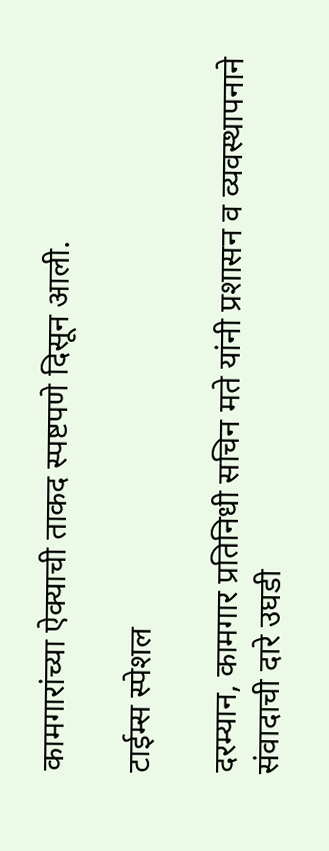कामगारांच्या ऐक्याची ताकद स्पष्टपणे दिसून आली.

टाईम्स स्पेशल

दरम्यान, कामगार प्रतिनिधी सचिन मते यांनी प्रशासन व व्यवस्थापनाने संवादाची दारे उघडी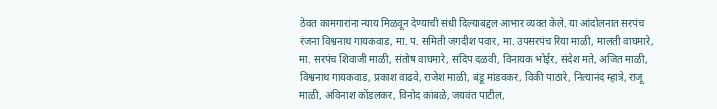ठेवत कामगारांना न्याय मिळवून देण्याची संधी दिल्याबद्दल आभार व्यक्त केले. या आंदोलनात सरपंच रंजना विश्वनाथ गायकवाड, मा. प. समिती जगदीश पवार, मा. उपसरपंच रिया माळी, मालती वाघमारे, मा. सरपंच शिवाजी माळी, संतोष वाघमारे, संदिप दळवी, विनायक भोईर, संदेश मते, अजित माळी, विश्वनाथ गायकवाड, प्रकाश वाढवे, राजेश माळी, बंडू मांडवकर, विकी पाठारे, नित्यानंद म्हात्रे, राजू माळी, अविनाश कोंडलकर, विनोद कांबळे, जयवंत पाटील,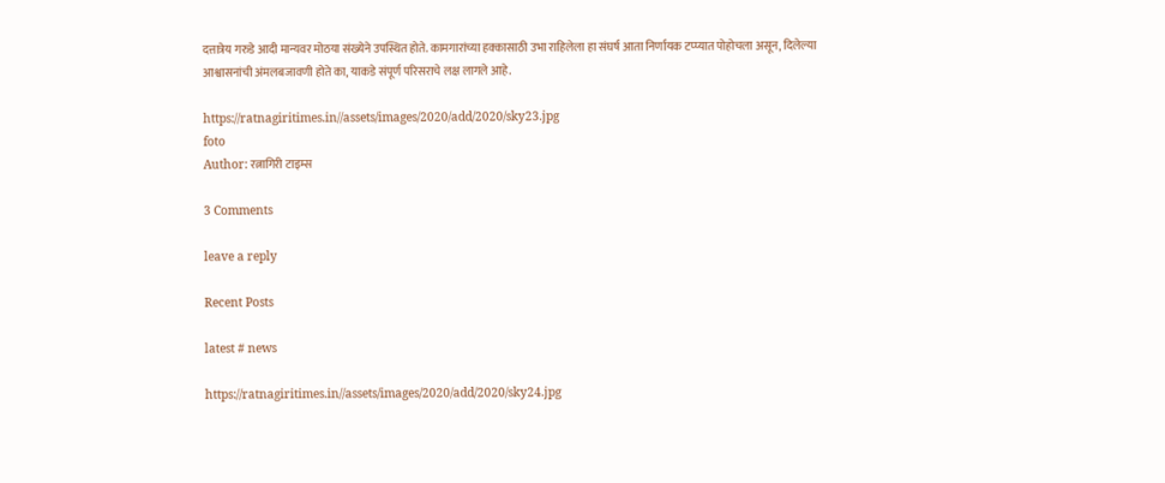दत्तात्रेय गरुडे आदी मान्यवर मोठया संख्येने उपस्थित होते. कामगारांच्या हक्कासाठी उभा राहिलेला हा संघर्ष आता निर्णायक टप्प्यात पोहोचला असून, दिलेल्या आश्वासनांची अंमलबजावणी होते का, याकडे संपूर्ण परिसराचे लक्ष लागले आहे.

https://ratnagiritimes.in//assets/images/2020/add/2020/sky23.jpg
foto
Author: रत्नागिरी टाइम्स

3 Comments

leave a reply

Recent Posts

latest # news

https://ratnagiritimes.in//assets/images/2020/add/2020/sky24.jpg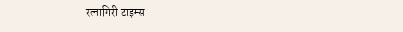रत्नागिरी टाइम्स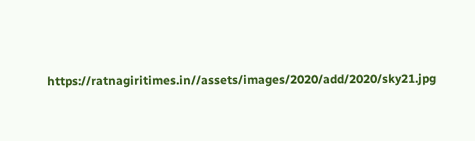https://ratnagiritimes.in//assets/images/2020/add/2020/sky21.jpg